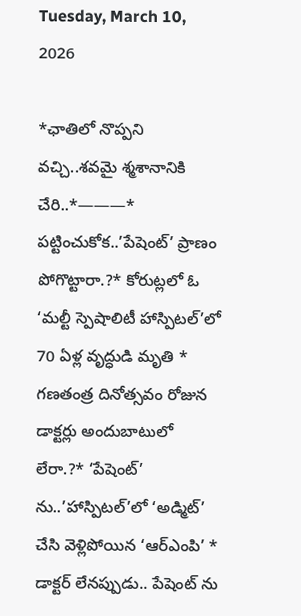Tuesday, March 10, 2026

*ఛాతిలో నొప్పని వచ్చి..శవమై శ్మశానానికి చేరి..*———* పట్టించుకోక..’పేషెంట్’ ప్రాణం పోగొట్టారా.?* కోరుట్లలో ఓ ‘మల్టీ స్పెషాలిటీ హాస్పిటల్’లో 70 ఏళ్ల వృద్ధుడి మృతి * గణతంత్ర దినోత్సవం రోజున డాక్టర్లు అందుబాటులో లేరా.?* ‘పేషెంట్’ ను..’హాస్పిటల్’లో ‘అడ్మిట్’ చేసి వెళ్లిపోయిన ‘ఆర్ఎంపి’ * డాక్టర్ లేనప్పుడు.. పేషెంట్ ను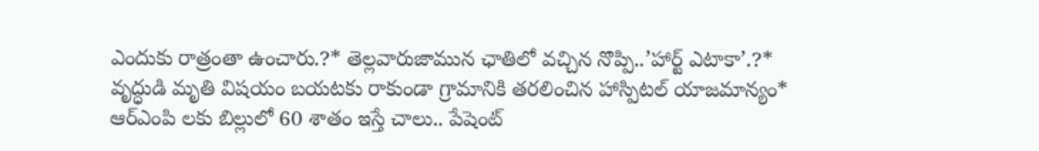ఎందుకు రాత్రంతా ఉంచారు.?* తెల్లవారుజామున ఛాతిలో వచ్చిన నొప్పి..’హార్ట్ ఎటాకా’.?* వృద్ధుడి మృతి విషయం బయటకు రాకుండా గ్రామానికి తరలించిన హాస్పిటల్ యాజమాన్యం* ఆర్ఎంపి లకు బిల్లులో 60 శాతం ఇస్తే చాలు.. పేషెంట్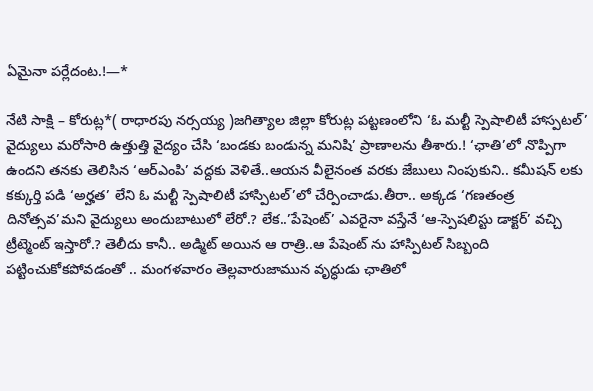ఏమైనా పర్లేదంట.!—*

నేటి సాక్షి – కోరుట్ల*( రాధారపు నర్సయ్య )జగిత్యాల జిల్లా కోరుట్ల పట్టణంలోని ‘ఓ మల్టీ స్పెషాలిటీ హాస్పటల్’ వైద్యులు మరోసారి ఉత్తుత్తి వైద్యం చేసి ‘బండకు బండున్న మనిషి’ ప్రాణాలను తీశారు.! ‘ఛాతి’లో నొప్పిగా ఉందని తనకు తెలిసిన ‘ఆర్ఎంపి’ వద్దకు వెళితే..ఆయన వీలైనంత వరకు జేబులు నింపుకుని.. కమీషన్ లకు కక్కుర్తి పడి ‘అర్హత’ లేని ఓ మల్టీ స్పెషాలిటీ హాస్పిటల్’లో చేర్పించాడు.తీరా.. అక్కడ ‘గణతంత్ర దినోత్సవ’మని వైద్యులు అందుబాటులో లేరో.? లేక..’పేషెంట్’ ఎవరైనా వస్తేనే ‘ఆ-స్పెషలిస్టు డాక్టర్’ వచ్చి ట్రీట్మెంట్ ఇస్తారో.? తెలీదు కానీ.. అడ్మిట్ అయిన ఆ రాత్రి..ఆ పేషెంట్ ను హాస్పిటల్ సిబ్బంది పట్టించుకోకపోవడంతో .. మంగళవారం తెల్లవారుజామున వృద్ధుడు ఛాతిలో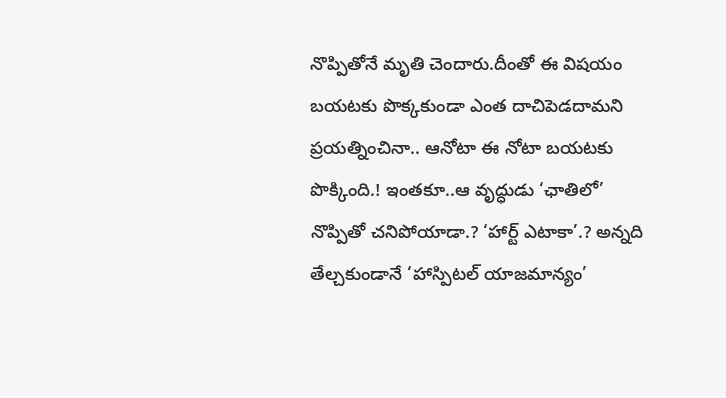నొప్పితోనే మృతి చెందారు.దీంతో ఈ విషయం బయటకు పొక్కకుండా ఎంత దాచిపెడదామని ప్రయత్నించినా.. ఆనోటా ఈ నోటా బయటకు పొక్కింది.! ఇంతకూ..ఆ వృద్ధుడు ‘ఛాతిలో’ నొప్పితో చనిపోయాడా.? ‘హార్ట్ ఎటాకా’.? అన్నది తేల్చకుండానే ‘హాస్పిటల్ యాజమాన్యం’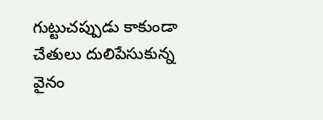గుట్టుచప్పుడు కాకుండా చేతులు దులిపేసుకున్న వైనం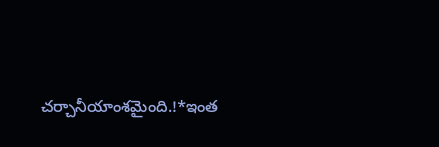చర్చానీయాంశమైంది.!*ఇంత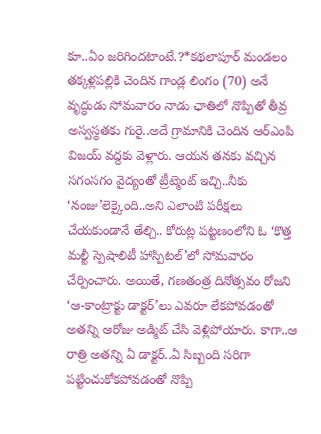కూ..ఏం జరిగిందటాంటే.?*కథలాపూర్ మండలం తక్కళ్లపల్లికి చెందిన గాండ్ల లింగం (70) అనే వృద్ధుడు సోమవారం నాడు ఛాతిలో నొప్పితో తీవ్ర అస్వస్థతకు గురై..అదే గ్రామానికి చెందిన ఆర్ఎంపి విజయ్ వద్దకు వెళ్లారు. ఆయన తనకు వచ్చిన సగంసగం వైద్యంతో ట్రీట్మెంట్ ఇచ్చి..నీకు ‘నంజు’లెక్కైంది..అని ఎలాంటి పరీక్షలు చేయకుండానే తేల్చి.. కోరుట్ల పట్టణంలోని ఓ ‘కొత్త మల్టీ స్పెషాలిటీ హాస్పిటల్’లో సోమవారం చేర్పించారు. అయితే, గణతంత్ర దినోత్సవం రోజని ‘ఆ-కాంట్రాక్టు డాక్టర్’లు ఎవరూ లేకపోవడంతో అతన్ని ఆరోజు అడ్మిట్ చేసి వెళ్లిపోయారు. కాగా..ఆ రాత్రి అతన్ని ఏ డాక్టర్..ఏ సిబ్బంది సరిగా పట్టించుకోకపోవడంతో నొప్పి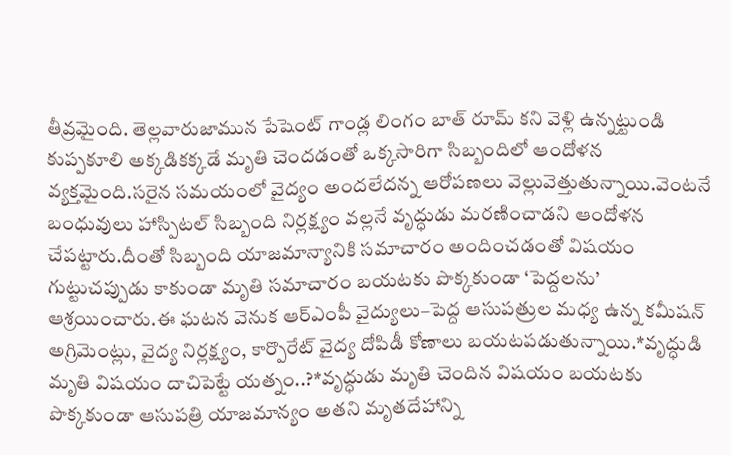తీవ్రమైంది. తెల్లవారుజామున పేషెంట్ గాండ్ల లింగం బాత్ రూమ్ కని వెళ్లి ఉన్నట్టుండి కుప్పకూలి అక్కడికక్కడే మృతి చెందడంతో ఒక్కసారిగా సిబ్బందిలో ఆందోళన వ్యక్తమైంది.సరైన సమయంలో వైద్యం అందలేదన్న ఆరోపణలు వెల్లువెత్తుతున్నాయి.వెంటనే బంధువులు హాస్పిటల్ సిబ్బంది నిర్లక్ష్యం వల్లనే వృద్ధుడు మరణించాడని ఆందోళన చేపట్టారు.దీంతో సిబ్బంది యాజమాన్యానికి సమాచారం అందించడంతో విషయం గుట్టుచప్పుడు కాకుండా మృతి సమాచారం బయటకు పొక్కకుండా ‘పెద్దలను’ ఆశ్రయించారు.ఈ ఘటన వెనుక ఆర్ఎంపీ వైద్యులు–పెద్ద ఆసుపత్రుల మధ్య ఉన్న కమీషన్ అగ్రిమెంట్లు, వైద్య నిర్లక్ష్యం, కార్పొరేట్ వైద్య దోపిడీ కోణాలు బయటపడుతున్నాయి.*వృద్ధుడి మృతి విషయం దాచిపెట్టే యత్నం..?*వృద్ధుడు మృతి చెందిన విషయం బయటకు పొక్కకుండా ఆసుపత్రి యాజమాన్యం అతని మృతదేహాన్ని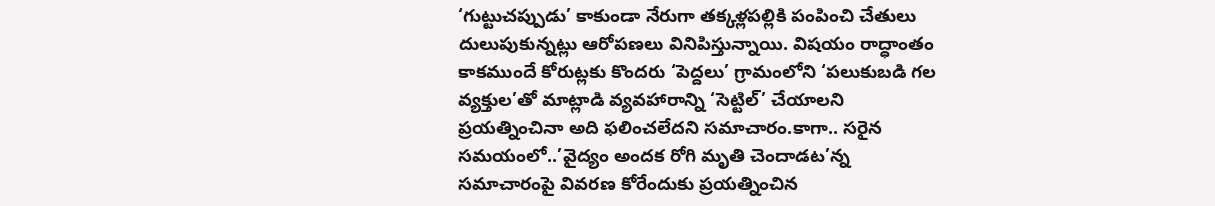‘గుట్టుచప్పుడు’ కాకుండా నేరుగా తక్కళ్లపల్లికి పంపించి చేతులు దులుపుకున్నట్లు ఆరోపణలు వినిపిస్తున్నాయి. విషయం రాద్ధాంతం కాకముందే కోరుట్లకు కొందరు ‘పెద్దలు’ గ్రామంలోని ‘పలుకుబడి గల వ్యక్తుల’తో మాట్లాడి వ్యవహారాన్ని ‘సెట్టిల్’ చేయాలని ప్రయత్నించినా అది ఫలించలేదని సమాచారం.కాగా.. సరైన సమయంలో..’వైద్యం అందక రోగి మృతి చెందాడట’న్న సమాచారంపై వివరణ కోరేందుకు ప్రయత్నించిన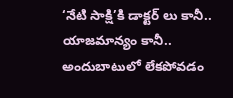‘నేటి సాక్షి’కి డాక్టర్ లు కానీ.. యాజమాన్యం కానీ.. అందుబాటులో లేకపోవడం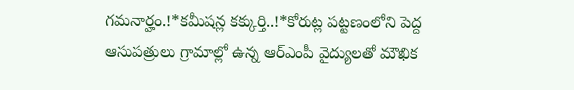గమనార్హం.!*కమీషన్ల కక్కుర్తి..!*కోరుట్ల పట్టణంలోని పెద్ద ఆసుపత్రులు గ్రామాల్లో ఉన్న ఆర్ఎంపీ వైద్యులతో మౌఖిక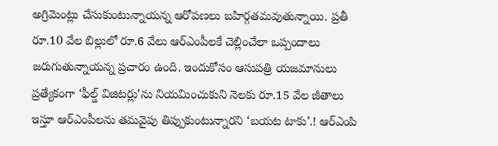అగ్రిమెంట్లు చేసుకుంటున్నాయన్న ఆరోపణలు బహిర్గతమవుతున్నాయి. ప్రతీ రూ.10 వేల బిల్లులో రూ.6 వేలు ఆర్ఎంపీలకే చెల్లించేలా ఒప్పందాలు జరుగుతున్నాయన్న ప్రచారం ఉంది. ఇందుకోసం ఆసుపత్రి యజమానులు ప్రత్యేకంగా ‘ఫీల్డ్ విజిటర్లు’ను నియమించుకుని నెలకు రూ.15 వేల జీతాలు ఇస్తూ ఆర్ఎంపీలను తమవైపు తిప్పుకుంటున్నారని ‘బయట టాకు’.! ఆర్ఎంపి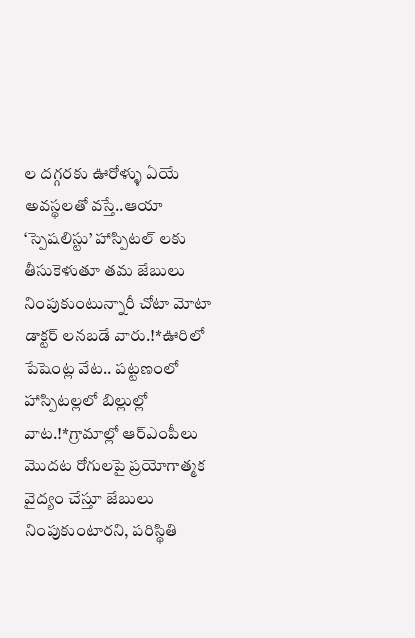ల దగ్గరకు ఊరోళ్ళు ఏయే అవస్థలతో వస్తే..ఆయా ‘స్పెషలిస్టు’ హాస్పిటల్ లకు తీసుకెళుతూ తమ జేబులు నింపుకుంటున్నారీ చోటా మోటా డాక్టర్ లనబడే వారు.!*ఊరిలో పేషెంట్ల వేట.. పట్టణంలో హాస్పిటల్లలో బిల్లుల్లో వాట.!*గ్రామాల్లో ఆర్ఎంపీలు మొదట రోగులపై ప్రయోగాత్మక వైద్యం చేస్తూ జేబులు నింపుకుంటారని, పరిస్థితి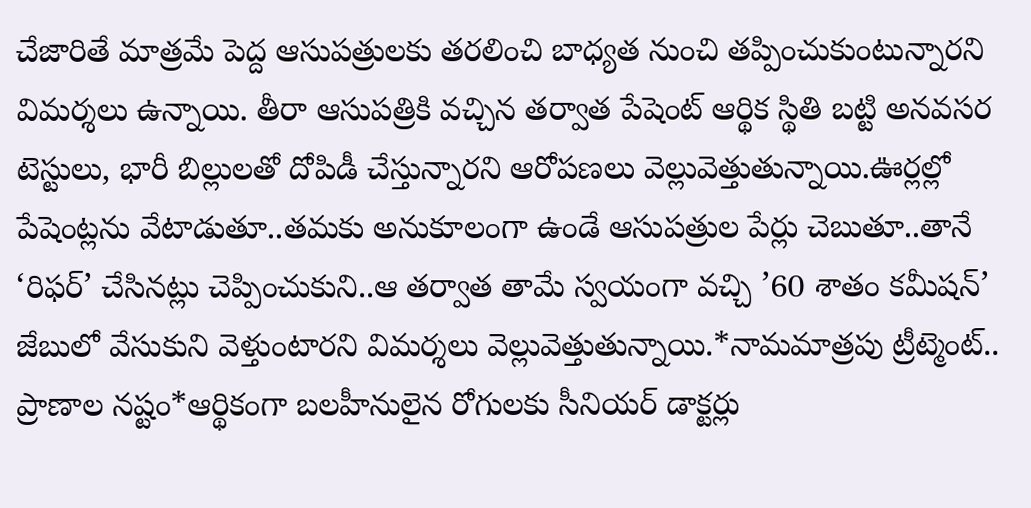చేజారితే మాత్రమే పెద్ద ఆసుపత్రులకు తరలించి బాధ్యత నుంచి తప్పించుకుంటున్నారని విమర్శలు ఉన్నాయి. తీరా ఆసుపత్రికి వచ్చిన తర్వాత పేషెంట్ ఆర్థిక స్థితి బట్టి అనవసర టెస్టులు, భారీ బిల్లులతో దోపిడీ చేస్తున్నారని ఆరోపణలు వెల్లువెత్తుతున్నాయి.ఊర్లల్లో పేషెంట్లను వేటాడుతూ..తమకు అనుకూలంగా ఉండే ఆసుపత్రుల పేర్లు చెబుతూ..తానే ‘రిఫర్’ చేసినట్లు చెప్పించుకుని..ఆ తర్వాత తామే స్వయంగా వచ్చి ’60 శాతం కమీషన్’ జేబులో వేసుకుని వెళ్తుంటారని విమర్శలు వెల్లువెత్తుతున్నాయి.*నామమాత్రపు ట్రీట్మెంట్.. ప్రాణాల నష్టం*ఆర్థికంగా బలహీనులైన రోగులకు సీనియర్ డాక్టర్లు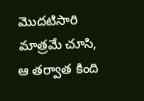మొదటిసారి మాత్రమే చూసి, ఆ తర్వాత కింది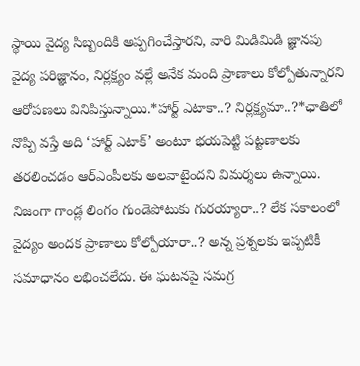స్థాయి వైద్య సిబ్బందికి అప్పగించేస్తారని, వారి మిడిమిడి జ్ఞానపు వైద్య పరిజ్ఞానం, నిర్లక్ష్యం వల్లే అనేక మంది ప్రాణాలు కోల్పోతున్నారని ఆరోపణలు వినిపిస్తున్నాయి.*హార్ట్ ఎటాకా..? నిర్లక్ష్యమా..?*ఛాతిలో నొప్పి వస్తే అది ‘హార్ట్ ఎటాక్’ అంటూ భయపెట్టి పట్టణాలకు తరలించడం ఆర్ఎంపీలకు అలవాటైందని విమర్శలు ఉన్నాయి. నిజంగా గాండ్ల లింగం గుండెపోటుకు గురయ్యారా..? లేక సకాలంలో వైద్యం అందక ప్రాణాలు కోల్పోయారా..? అన్న ప్రశ్నలకు ఇప్పటికీ సమాధానం లభించలేదు. ఈ ఘటనపై సమగ్ర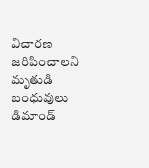విచారణ జరిపించాలని మృతుడి బంధువులు డిమాండ్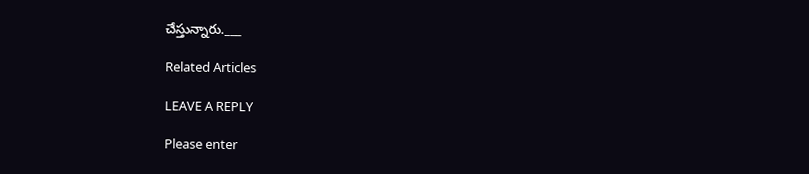చేస్తున్నారు.___

Related Articles

LEAVE A REPLY

Please enter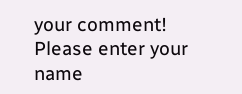your comment!
Please enter your name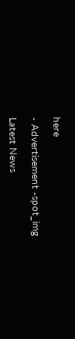here

- Advertisement -spot_img

Latest News